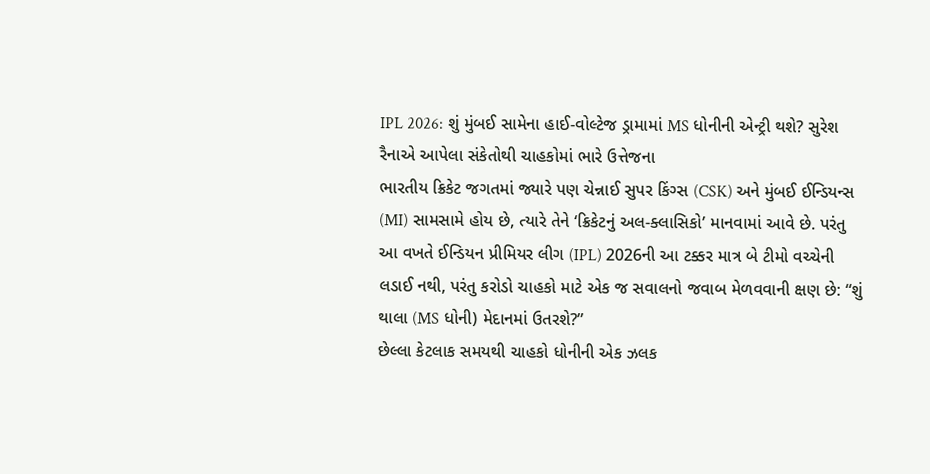IPL 2026: શું મુંબઈ સામેના હાઈ-વોલ્ટેજ ડ્રામામાં MS ધોનીની એન્ટ્રી થશે? સુરેશ રૈનાએ આપેલા સંકેતોથી ચાહકોમાં ભારે ઉત્તેજના
ભારતીય ક્રિકેટ જગતમાં જ્યારે પણ ચેન્નાઈ સુપર કિંગ્સ (CSK) અને મુંબઈ ઈન્ડિયન્સ (MI) સામસામે હોય છે, ત્યારે તેને ‘ક્રિકેટનું અલ-ક્લાસિકો’ માનવામાં આવે છે. પરંતુ આ વખતે ઈન્ડિયન પ્રીમિયર લીગ (IPL) 2026ની આ ટક્કર માત્ર બે ટીમો વચ્ચેની લડાઈ નથી, પરંતુ કરોડો ચાહકો માટે એક જ સવાલનો જવાબ મેળવવાની ક્ષણ છે: “શું થાલા (MS ધોની) મેદાનમાં ઉતરશે?”
છેલ્લા કેટલાક સમયથી ચાહકો ધોનીની એક ઝલક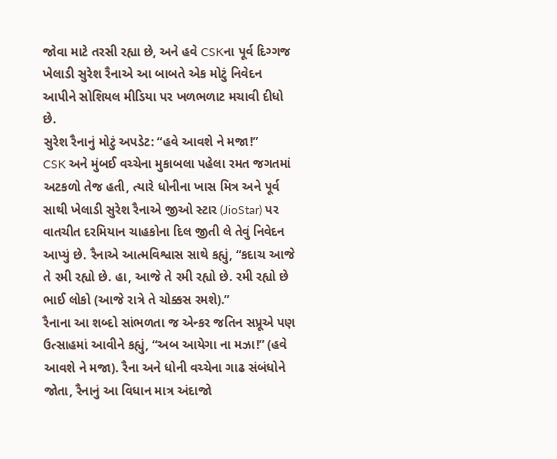જોવા માટે તરસી રહ્યા છે, અને હવે CSKના પૂર્વ દિગ્ગજ ખેલાડી સુરેશ રૈનાએ આ બાબતે એક મોટું નિવેદન આપીને સોશિયલ મીડિયા પર ખળભળાટ મચાવી દીધો છે.
સુરેશ રૈનાનું મોટું અપડેટ: “હવે આવશે ને મજા!”
CSK અને મુંબઈ વચ્ચેના મુકાબલા પહેલા રમત જગતમાં અટકળો તેજ હતી, ત્યારે ધોનીના ખાસ મિત્ર અને પૂર્વ સાથી ખેલાડી સુરેશ રૈનાએ જીઓ સ્ટાર (JioStar) પર વાતચીત દરમિયાન ચાહકોના દિલ જીતી લે તેવું નિવેદન આપ્યું છે. રૈનાએ આત્મવિશ્વાસ સાથે કહ્યું, “કદાચ આજે તે રમી રહ્યો છે. હા, આજે તે રમી રહ્યો છે. રમી રહ્યો છે ભાઈ લોકો (આજે રાત્રે તે ચોક્કસ રમશે).”
રૈનાના આ શબ્દો સાંભળતા જ એન્કર જતિન સપ્રૂએ પણ ઉત્સાહમાં આવીને કહ્યું, “અબ આયેગા ના મઝા!” (હવે આવશે ને મજા). રૈના અને ધોની વચ્ચેના ગાઢ સંબંધોને જોતા, રૈનાનું આ વિધાન માત્ર અંદાજો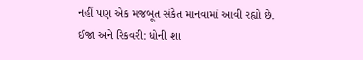નહીં પણ એક મજબૂત સંકેત માનવામાં આવી રહ્યો છે.
ઈજા અને રિકવરી: ધોની શા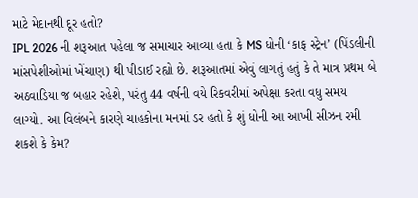માટે મેદાનથી દૂર હતો?
IPL 2026 ની શરૂઆત પહેલા જ સમાચાર આવ્યા હતા કે MS ધોની ‘કાફ સ્ટ્રેન’ (પિંડલીની માંસપેશીઓમાં ખેંચાણ) થી પીડાઈ રહ્યો છે. શરૂઆતમાં એવું લાગતું હતું કે તે માત્ર પ્રથમ બે અઠવાડિયા જ બહાર રહેશે, પરંતુ 44 વર્ષની વયે રિકવરીમાં અપેક્ષા કરતા વધુ સમય લાગ્યો. આ વિલંબને કારણે ચાહકોના મનમાં ડર હતો કે શું ધોની આ આખી સીઝન રમી શકશે કે કેમ?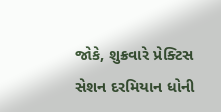જોકે, શુક્રવારે પ્રેક્ટિસ સેશન દરમિયાન ધોની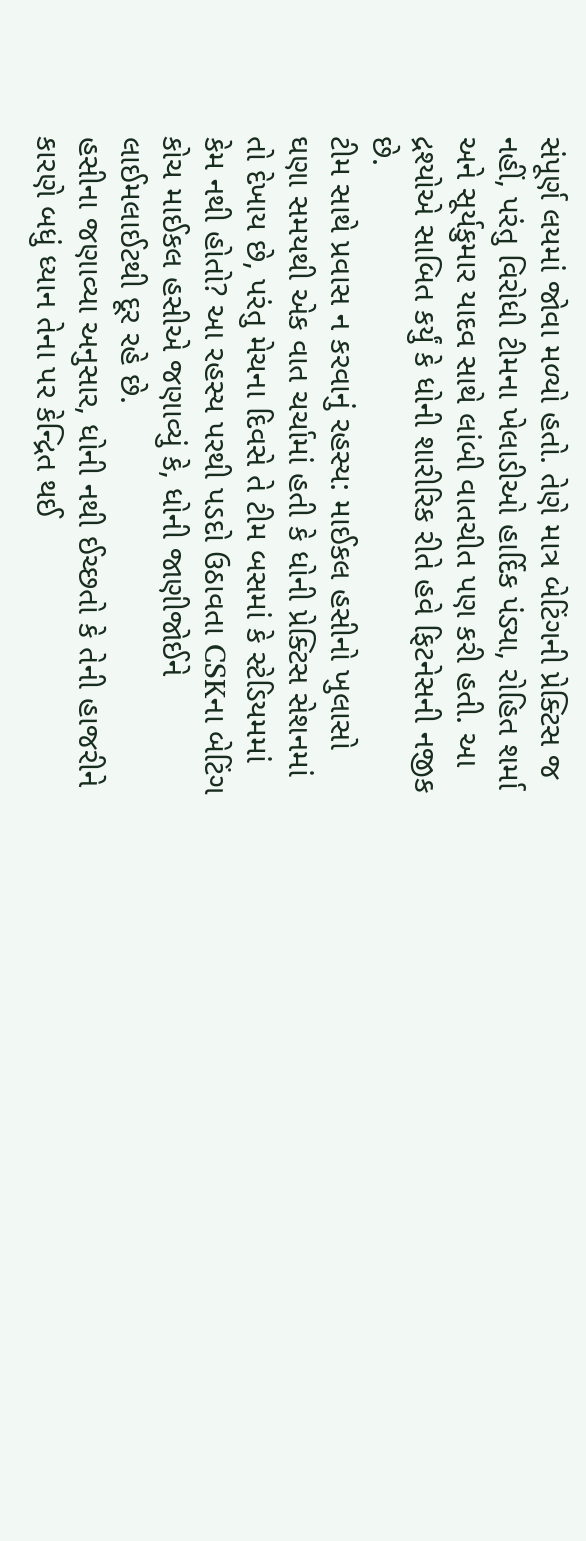સંપૂર્ણ લયમાં જોવા મળ્યો હતો. તેણે માત્ર બેટિંગની પ્રેક્ટિસ જ નહીં, પરંતુ વિરોધી ટીમના ખેલાડીઓ હાર્દિક પંડ્યા, રોહિત શર્મા અને સૂર્યકુમાર યાદવ સાથે લાંબી વાતચીત પણ કરી હતી. આ દ્રશ્યોએ સાબિત કર્યું કે ધોની શારીરિક રીતે હવે ફિટનેસની નજીક છે.
ટીમ સાથે પ્રવાસ ન કરવાનું રહસ્ય: માઈકલ હસીનો ખુલાસો
ઘણા સમયથી એક વાત ચર્ચામાં હતી કે ધોની પ્રેક્ટિસ સેશનમાં તો દેખાય છે, પરંતુ મેચના દિવસે તે ટીમ બસમાં કે સ્ટેડિયમમાં કેમ નથી હોતો? આ રહસ્ય પરથી પડદો ઉઠાવતા CSKના બેટિંગ કોચ માઈકલ હસીએ જણાવ્યું કે, ધોની જાણીજોઈને લાઈમલાઈટથી દૂર રહે છે.
હસીના જણાવ્યા અનુસાર, ધોની નથી ઈચ્છતો કે તેની હાજરીને કારણે બધું ધ્યાન તેના પર કેન્દ્રિત થઈ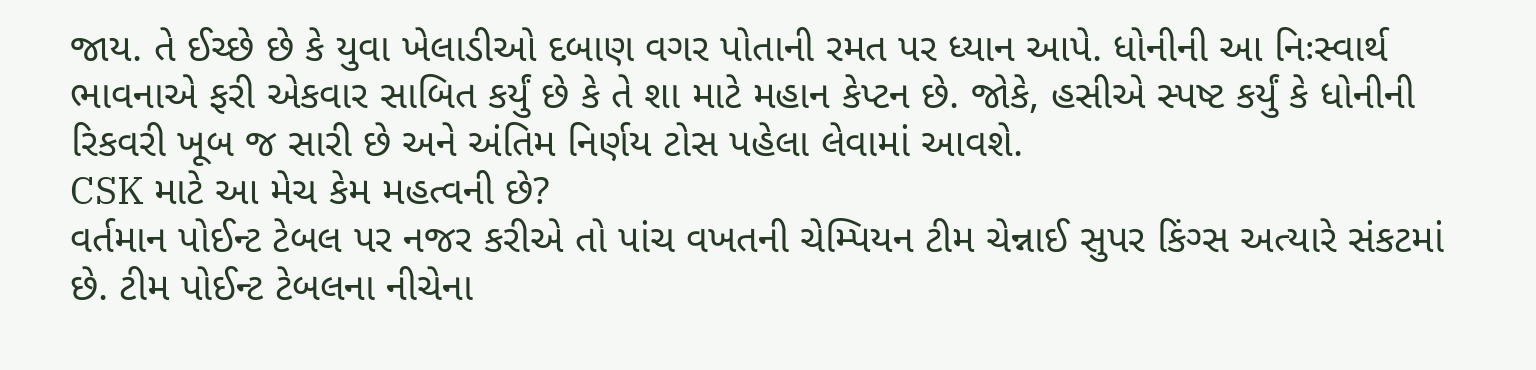જાય. તે ઈચ્છે છે કે યુવા ખેલાડીઓ દબાણ વગર પોતાની રમત પર ધ્યાન આપે. ધોનીની આ નિઃસ્વાર્થ ભાવનાએ ફરી એકવાર સાબિત કર્યું છે કે તે શા માટે મહાન કેપ્ટન છે. જોકે, હસીએ સ્પષ્ટ કર્યું કે ધોનીની રિકવરી ખૂબ જ સારી છે અને અંતિમ નિર્ણય ટોસ પહેલા લેવામાં આવશે.
CSK માટે આ મેચ કેમ મહત્વની છે?
વર્તમાન પોઈન્ટ ટેબલ પર નજર કરીએ તો પાંચ વખતની ચેમ્પિયન ટીમ ચેન્નાઈ સુપર કિંગ્સ અત્યારે સંકટમાં છે. ટીમ પોઈન્ટ ટેબલના નીચેના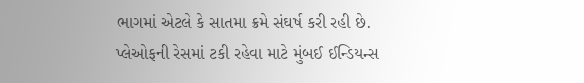ભાગમાં એટલે કે સાતમા ક્રમે સંઘર્ષ કરી રહી છે. પ્લેઓફની રેસમાં ટકી રહેવા માટે મુંબઈ ઈન્ડિયન્સ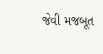જેવી મજબૂત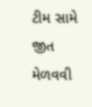ટીમ સામે જીત મેળવવી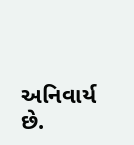અનિવાર્ય છે.